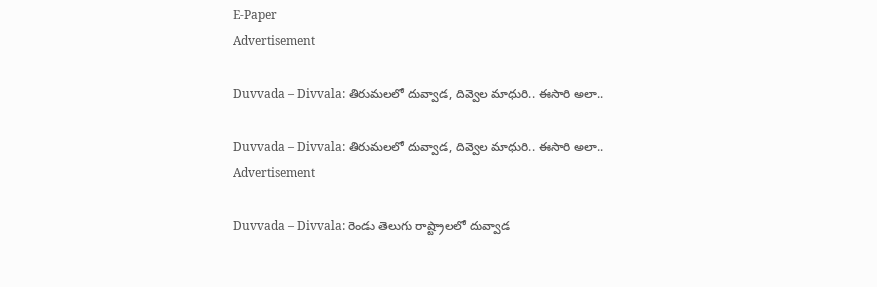E-Paper
Advertisement

Duvvada – Divvala: తిరుమలలో దువ్వాడ, దివ్వెల మాధురి.. ఈసారి అలా..

Duvvada – Divvala: తిరుమలలో దువ్వాడ, దివ్వెల మాధురి.. ఈసారి అలా..
Advertisement

Duvvada – Divvala: రెండు తెలుగు రాష్ట్రాలలో దువ్వాడ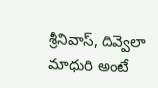శ్రీనివాస్, దివ్వెలా మాధురి అంటే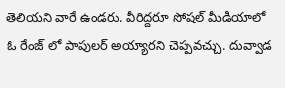తెలియని వారే ఉండరు. వీరిద్దరూ సోషల్ మీడియాలో ఓ రేంజ్ లో పాపులర్ అయ్యారని చెప్పవచ్చు. దువ్వాడ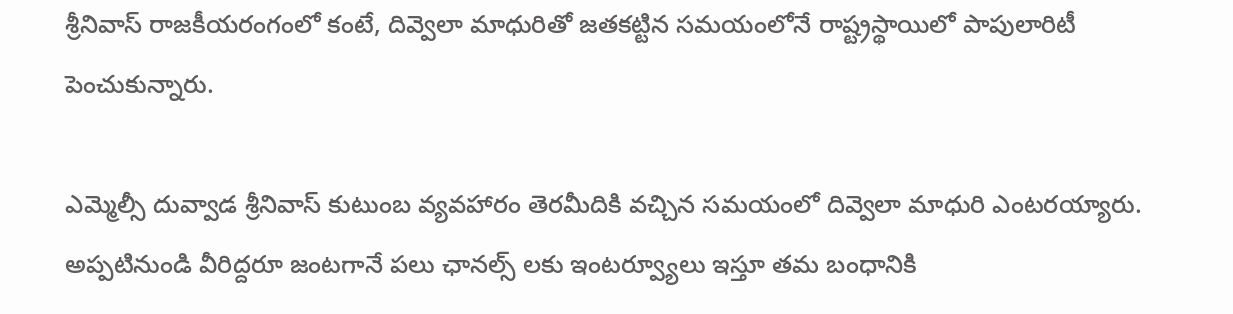శ్రీనివాస్ రాజకీయరంగంలో కంటే, దివ్వెలా మాధురితో జతకట్టిన సమయంలోనే రాష్ట్రస్థాయిలో పాపులారిటీ పెంచుకున్నారు.

ఎమ్మెల్సీ దువ్వాడ శ్రీనివాస్ కుటుంబ వ్యవహారం తెరమీదికి వచ్చిన సమయంలో దివ్వెలా మాధురి ఎంటరయ్యారు. అప్పటినుండి వీరిద్దరూ జంటగానే పలు ఛానల్స్ లకు ఇంటర్వ్యూలు ఇస్తూ తమ బంధానికి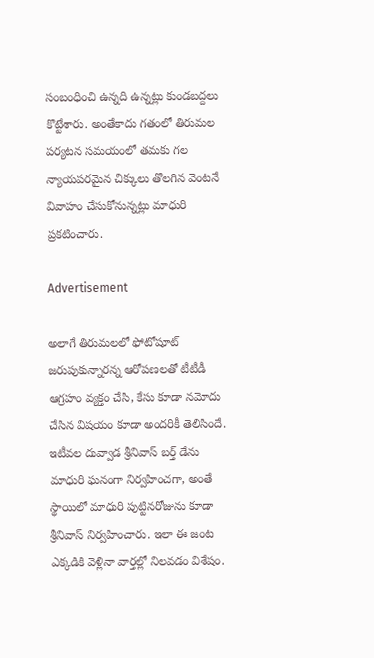సంబంధించి ఉన్నది ఉన్నట్లు కుండబద్దలు కొట్టేశారు. అంతేకాదు గతంలో తిరుమల పర్యటన సమయంలో తమకు గల న్యాయపరమైన చిక్కులు తొలగిన వెంటనే వివాహం చేసుకోనున్నట్లు మాధురి ప్రకటించారు.

Advertisement

అలాగే తిరుమలలో ఫోటోషూట్ జరుపుకున్నారన్న ఆరోపణలతో టీటీడీ ఆగ్రహం వ్యక్తం చేసి, కేసు కూడా నమోదు చేసిన విషయం కూడా అందరికీ తెలిసిందే. ఇటీవల దువ్వాడ శ్రీనివాస్ బర్త్ డేను మాధురి ఘనంగా నిర్వహించగా, అంతే స్థాయిలో మాధురి పుట్టినరోజును కూడా శ్రీనివాస్ నిర్వహించారు. ఇలా ఈ జంట ఎక్కడికి వెళ్లినా వార్తల్లో నిలవడం విశేషం.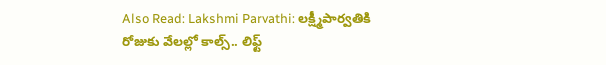Also Read: Lakshmi Parvathi: లక్ష్మీపార్వతికి రోజుకు వేలల్లో కాల్స్.. లిఫ్ట్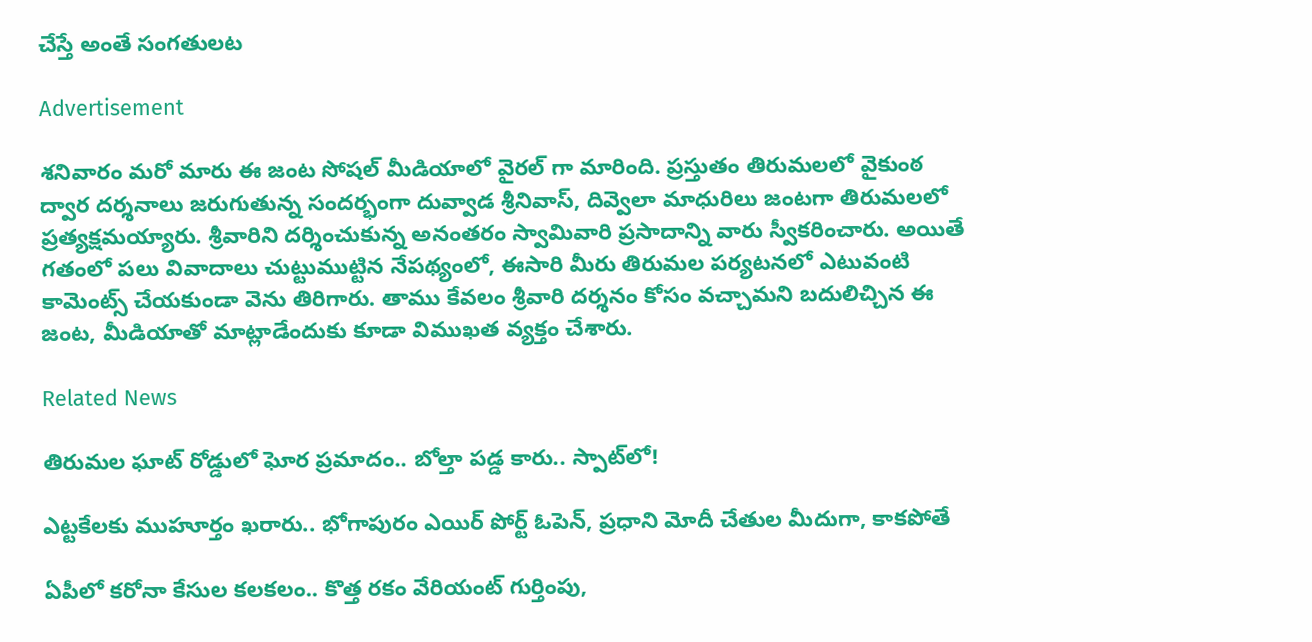చేస్తే అంతే సంగతులట

Advertisement

శనివారం మరో మారు ఈ జంట సోషల్ మీడియాలో వైరల్ గా మారింది. ప్రస్తుతం తిరుమలలో వైకుంఠ ద్వార దర్శనాలు జరుగుతున్న సందర్భంగా దువ్వాడ శ్రీనివాస్, దివ్వెలా మాధురిలు జంటగా తిరుమలలో ప్రత్యక్షమయ్యారు. శ్రీవారిని దర్శించుకున్న అనంతరం స్వామివారి ప్రసాదాన్ని వారు స్వీకరించారు. అయితే గతంలో పలు వివాదాలు చుట్టుముట్టిన నేపథ్యంలో, ఈసారి మీరు తిరుమల పర్యటనలో ఎటువంటి కామెంట్స్ చేయకుండా వెను తిరిగారు. తాము కేవలం శ్రీవారి దర్శనం కోసం వచ్చామని బదులిచ్చిన ఈ జంట, మీడియాతో మాట్లాడేందుకు కూడా విముఖత వ్యక్తం చేశారు.

Related News

తిరుమల ఘాట్ రోడ్డులో ఘోర ప్రమాదం.. బోల్తా పడ్డ కారు.. స్పాట్‌లో!

ఎట్టకేలకు ముహూర్తం ఖరారు.. భోగాపురం ఎయిర్ పోర్ట్ ఓపెన్, ప్రధాని మోదీ చేతుల మీదుగా, కాకపోతే

ఏపీలో కరోనా కేసుల కలకలం.. కొత్త రకం వేరియంట్ గుర్తింపు,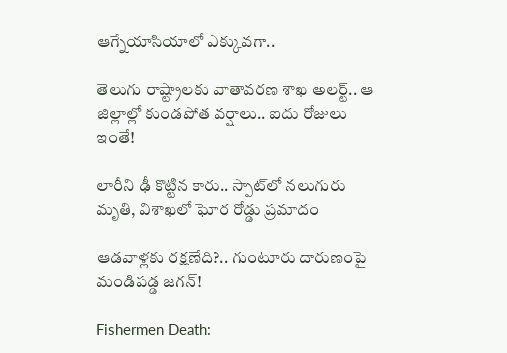ఆగ్నేయాసియాలో ఎక్కువగా..

తెలుగు రాష్ట్రాలకు వాతావరణ శాఖ అలర్ట్.. ఆ జిల్లాల్లో కుండపోత వర్షాలు.. ఐదు రోజులు ఇంతే!

లారీని ఢీ కొట్టిన కారు.. స్పాట్‌లో నలుగురు మృతి, విశాఖలో ఘోర రోడ్డు ప్రమాదం

ఆడవాళ్లకు రక్షణేది?.. గుంటూరు దారుణంపై మండిపడ్డ జగన్!

Fishermen Death: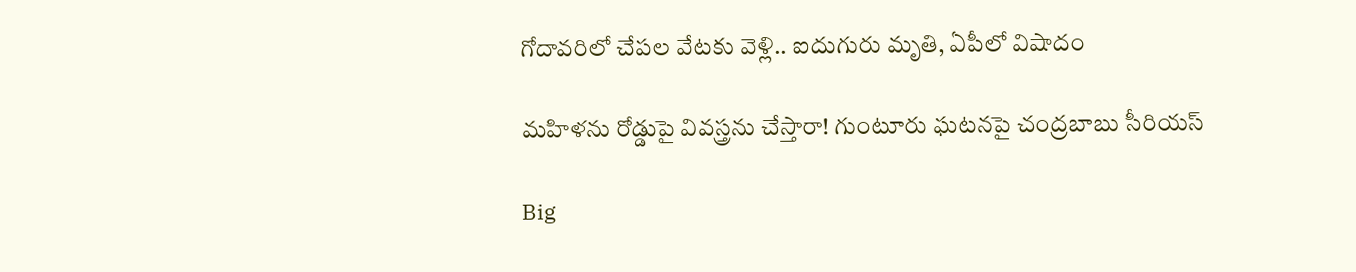గోదావరిలో చేపల వేటకు వెళ్లి.. ఐదుగురు మృతి, ఏపీలో విషాదం

మహిళను రోడ్డుపై వివస్త్రను చేస్తారా! గుంటూరు ఘటనపై చంద్రబాబు సీరియస్

Big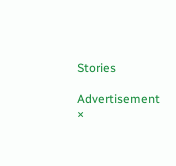Stories

Advertisement
×